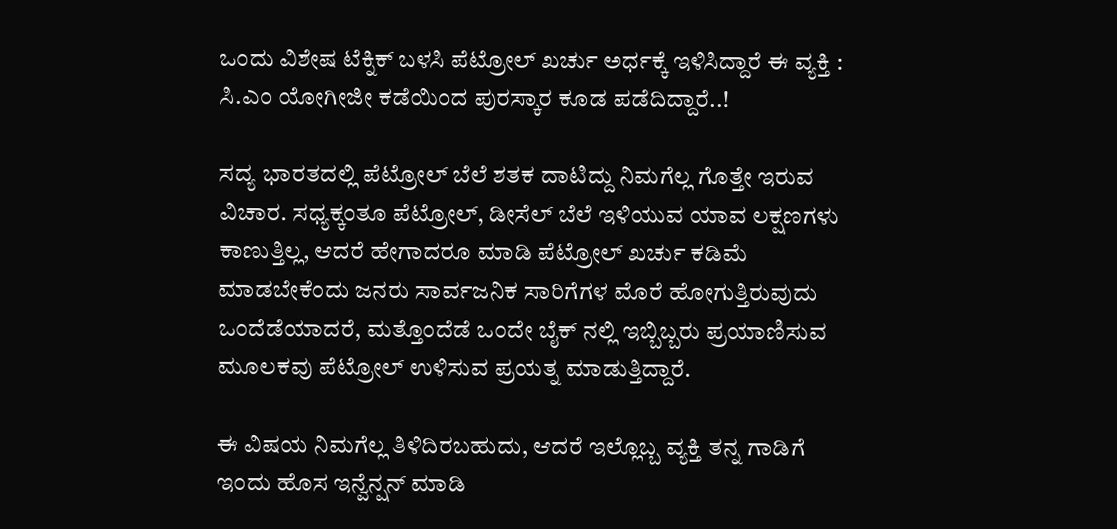ಒಂದು ವಿಶೇಷ ಟೆಕ್ನಿಕ್ ಬಳಸಿ ಪೆಟ್ರೋಲ್ ಖರ್ಚು ಅರ್ಧಕ್ಕೆ ಇಳಿಸಿದ್ದಾರೆ ಈ ವ್ಯಕ್ತಿ : ಸಿ.ಎಂ ಯೋಗೀಜೀ ಕಡೆಯಿಂದ ಪುರಸ್ಕಾರ ಕೂಡ ಪಡೆದಿದ್ದಾರೆ..!

ಸದ್ಯ ಭಾರತದಲ್ಲಿ ಪೆಟ್ರೋಲ್ ಬೆಲೆ ಶತಕ ದಾಟಿದ್ದು ನಿಮಗೆಲ್ಲ ಗೊತ್ತೇ ಇರುವ ವಿಚಾರ. ಸಧ್ಯಕ್ಕಂತೂ ಪೆಟ್ರೋಲ್, ಡೀಸೆಲ್ ಬೆಲೆ ಇಳಿಯುವ ಯಾವ ಲಕ್ಷಣಗಳು ಕಾಣುತ್ತಿಲ್ಲ, ಆದರೆ ಹೇಗಾದರೂ ಮಾಡಿ ಪೆಟ್ರೋಲ್ ಖರ್ಚು ಕಡಿಮೆ ಮಾಡಬೇಕೆಂದು ಜನರು ಸಾರ್ವಜನಿಕ ಸಾರಿಗೆಗಳ ಮೊರೆ ಹೋಗುತ್ತಿರುವುದು ಒಂದೆಡೆಯಾದರೆ, ಮತ್ತೊಂದೆಡೆ ಒಂದೇ ಬೈಕ್ ನಲ್ಲಿ ಇಬ್ಬಿಬ್ಬರು ಪ್ರಯಾಣಿಸುವ ಮೂಲಕವು ಪೆಟ್ರೋಲ್ ಉಳಿಸುವ ಪ್ರಯತ್ನ ಮಾಡುತ್ತಿದ್ದಾರೆ.

ಈ ವಿಷಯ ನಿಮಗೆಲ್ಲ ತಿಳಿದಿರಬಹುದು, ಆದರೆ ಇಲ್ಲೊಬ್ಬ ವ್ಯಕ್ತಿ ತನ್ನ ಗಾಡಿಗೆ ಇಂದು ಹೊಸ ಇನ್ವೆನ್ಷನ್ ಮಾಡಿ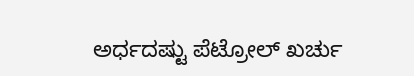ಅರ್ಧದಷ್ಟು ಪೆಟ್ರೋಲ್ ಖರ್ಚು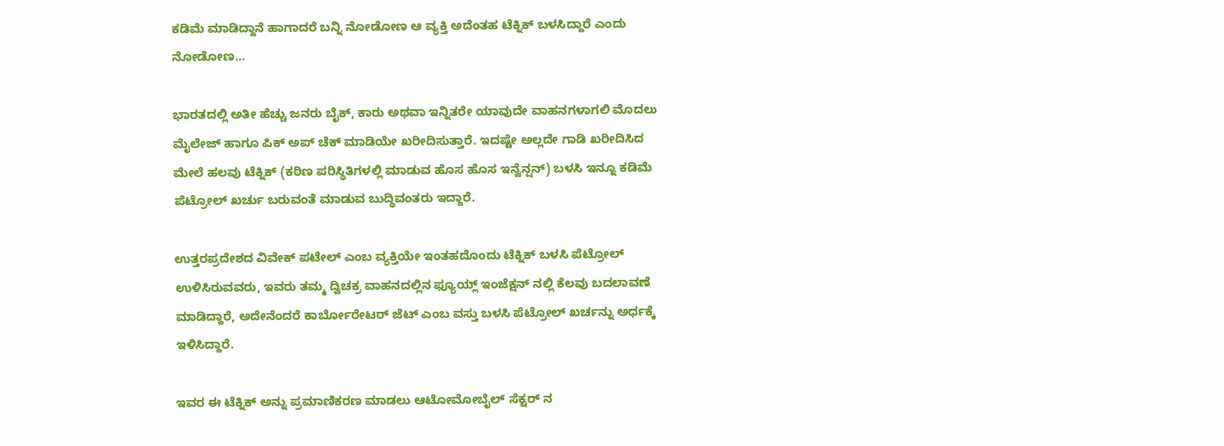ಕಡಿಮೆ ಮಾಡಿದ್ದಾನೆ ಹಾಗಾದರೆ ಬನ್ನಿ ನೋಡೋಣ ಆ ವ್ಯಕ್ತಿ ಅದೆಂತಹ ಟೆಕ್ನಿಕ್ ಬಳಸಿದ್ದಾರೆ ಎಂದು ನೋಡೋಣ…

ಭಾರತದಲ್ಲಿ ಅತೀ ಹೆಚ್ಚು ಜನರು ಬೈಕ್, ಕಾರು ಅಥವಾ ಇನ್ನಿತರೇ ಯಾವುದೇ ವಾಹನಗಳಾಗಲಿ ಮೊದಲು ಮೈಲೇಜ್ ಹಾಗೂ ಪಿಕ್ ಅಪ್ ಚೆಕ್ ಮಾಡಿಯೇ ಖರೀದಿಸುತ್ತಾರೆ. ಇದಷ್ಟೇ ಅಲ್ಲದೇ ಗಾಡಿ ಖರೀದಿಸಿದ ಮೇಲೆ ಹಲವು ಟೆಕ್ನಿಕ್ (ಕಠಿಣ ಪರಿಸ್ಥಿತಿಗಳಲ್ಲಿ ಮಾಡುವ ಹೊಸ ಹೊಸ ಇನ್ವೆನ್ಷನ್) ಬಳಸಿ ಇನ್ನೂ ಕಡಿಮೆ ಪೆಟ್ರೋಲ್ ಖರ್ಚು ಬರುವಂತೆ ಮಾಡುವ ಬುದ್ಧಿವಂತರು ಇದ್ದಾರೆ.

ಉತ್ತರಪ್ರದೇಶದ ವಿವೇಕ್ ಪಟೇಲ್ ಎಂಬ ವ್ಯಕ್ತಿಯೇ ಇಂತಹದೊಂದು ಟೆಕ್ನಿಕ್ ಬಳಸಿ ಪೆಟ್ರೋಲ್ ಉಳಿಸಿರುವವರು, ಇವರು ತಮ್ಮ ದ್ವಿಚಕ್ರ ವಾಹನದಲ್ಲಿನ ಫ್ಯೂಯ್ಲ್ ಇಂಜೆಕ್ಷನ್ ನಲ್ಲಿ ಕೆಲವು ಬದಲಾವಣೆ ಮಾಡಿದ್ದಾರೆ, ಅದೇನೆಂದರೆ ಕಾರ್ಬೋರೇಟರ್ ಜೆಟ್ ಎಂಬ ವಸ್ತು ಬಳಸಿ ಪೆಟ್ರೋಲ್ ಖರ್ಚನ್ನು ಅರ್ಧಕ್ಕೆ ಇಳಿಸಿದ್ದಾರೆ.

ಇವರ ಈ ಟೆಕ್ನಿಕ್ ಅನ್ನು ಪ್ರಮಾಣಿಕರಣ ಮಾಡಲು ಆಟೋಮೋಬೈಲ್ ಸೆಕ್ಟರ್ ನ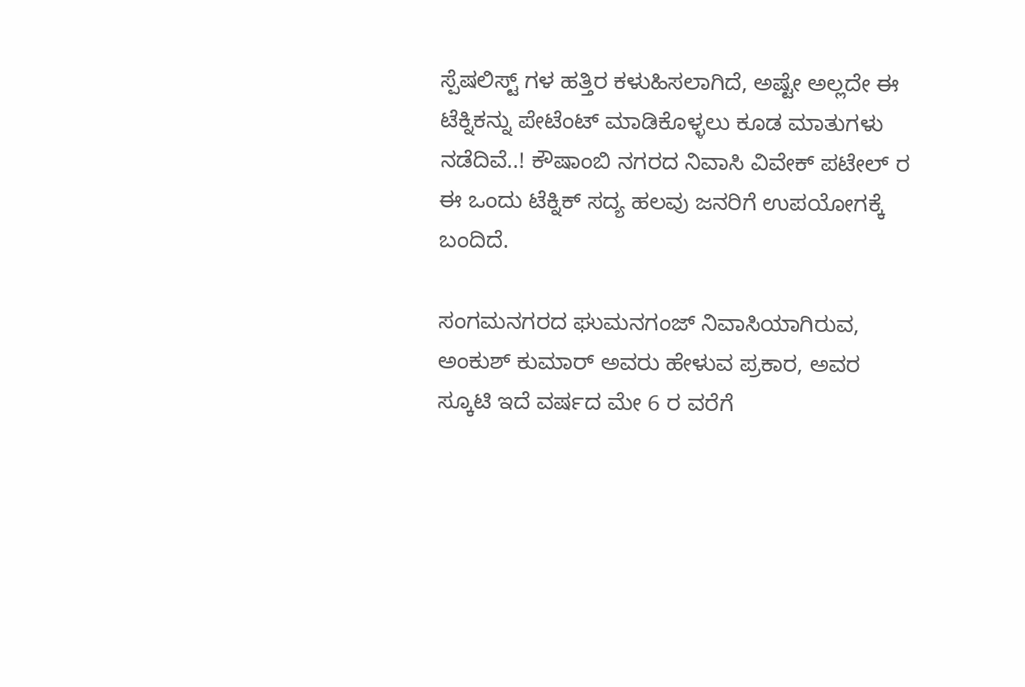ಸ್ಪೆಷಲಿಸ್ಟ್ ಗಳ ಹತ್ತಿರ ಕಳುಹಿಸಲಾಗಿದೆ, ಅಷ್ಟೇ ಅಲ್ಲದೇ ಈ ಟೆಕ್ನಿಕನ್ನು ಪೇಟೆಂಟ್ ಮಾಡಿಕೊಳ್ಳಲು ಕೂಡ ಮಾತುಗಳು ನಡೆದಿವೆ..! ಕೌಷಾಂಬಿ ನಗರದ ನಿವಾಸಿ ವಿವೇಕ್ ಪಟೇಲ್ ರ ಈ ಒಂದು ಟೆಕ್ನಿಕ್ ಸದ್ಯ ಹಲವು ಜನರಿಗೆ ಉಪಯೋಗಕ್ಕೆ ಬಂದಿದೆ.

ಸಂಗಮನಗರದ ಘುಮನಗಂಜ್ ನಿವಾಸಿಯಾಗಿರುವ, ಅಂಕುಶ್ ಕುಮಾರ್ ಅವರು ಹೇಳುವ ಪ್ರಕಾರ, ಅವರ ಸ್ಕೂಟಿ ಇದೆ ವರ್ಷದ ಮೇ 6 ರ ವರೆಗೆ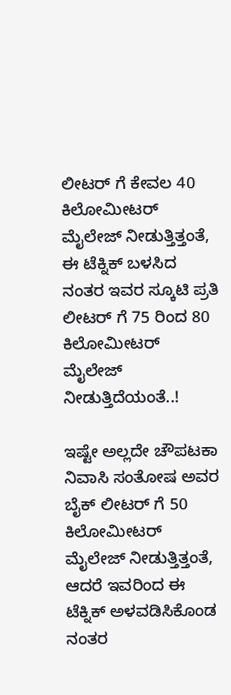ಲೀಟರ್ ಗೆ ಕೇವಲ 40 ಕಿಲೋಮೀಟರ್ ಮೈಲೇಜ್ ನೀಡುತ್ತಿತ್ತಂತೆ, ಈ ಟೆಕ್ನಿಕ್ ಬಳಸಿದ ನಂತರ ಇವರ ಸ್ಕೂಟಿ ಪ್ರತಿ ಲೀಟರ್ ಗೆ 75 ರಿಂದ 80 ಕಿಲೋಮೀಟರ್ ಮೈಲೇಜ್ ನೀಡುತ್ತಿದೆಯಂತೆ..!

ಇಷ್ಟೇ ಅಲ್ಲದೇ ಚೌಪಟಕಾ ನಿವಾಸಿ ಸಂತೋಷ ಅವರ ಬೈಕ್ ಲೀಟರ್ ಗೆ 50 ಕಿಲೋಮೀಟರ್ ಮೈಲೇಜ್ ನೀಡುತ್ತಿತ್ತಂತೆ, ಆದರೆ ಇವರಿಂದ ಈ ಟೆಕ್ನಿಕ್ ಅಳವಡಿಸಿಕೊಂಡ ನಂತರ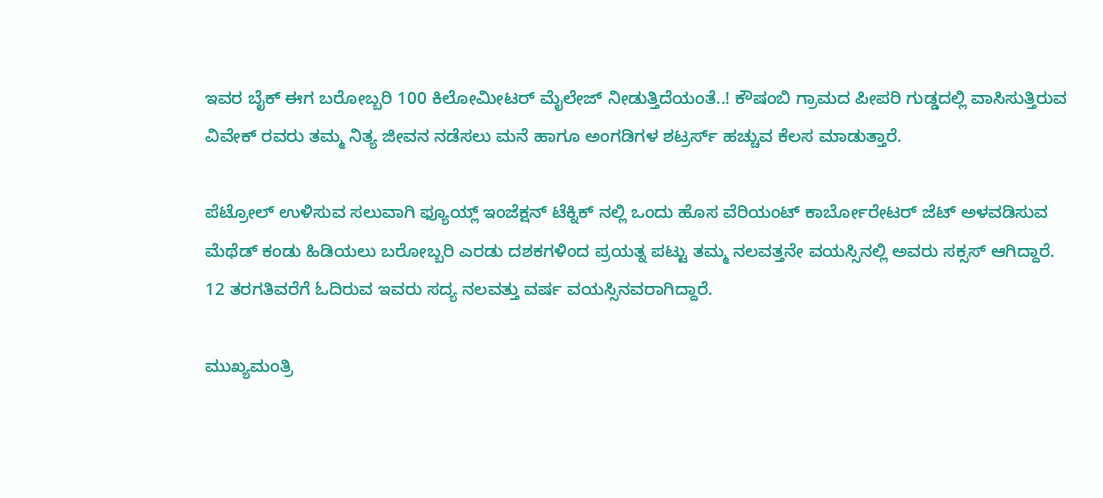ಇವರ ಬೈಕ್ ಈಗ ಬರೋಬ್ಬರಿ 100 ಕಿಲೋಮೀಟರ್ ಮೈಲೇಜ್ ನೀಡುತ್ತಿದೆಯಂತೆ..! ಕೌಷಂಬಿ ಗ್ರಾಮದ ಪೀಪರಿ ಗುಡ್ಡದಲ್ಲಿ ವಾಸಿಸುತ್ತಿರುವ ವಿವೇಕ್ ರವರು ತಮ್ಮ ನಿತ್ಯ ಜೀವನ ನಡೆಸಲು ಮನೆ ಹಾಗೂ ಅಂಗಡಿಗಳ ಶಟ್ರರ್ಸ್ ಹಚ್ಚುವ ಕೆಲಸ ಮಾಡುತ್ತಾರೆ.

ಪೆಟ್ರೋಲ್ ಉಳಿಸುವ ಸಲುವಾಗಿ ಫ್ಯೂಯ್ಲ್ ಇಂಜೆಕ್ಷನ್ ಟೆಕ್ನಿಕ್ ನಲ್ಲಿ ಒಂದು ಹೊಸ ವೆರಿಯಂಟ್ ಕಾರ್ಬೋರೇಟರ್ ಜೆಟ್ ಅಳವಡಿಸುವ ಮೆಥೆಡ್ ಕಂಡು ಹಿಡಿಯಲು ಬರೋಬ್ಬರಿ ಎರಡು ದಶಕಗಳಿಂದ ಪ್ರಯತ್ನ ಪಟ್ಟು ತಮ್ಮ ನಲವತ್ತನೇ ವಯಸ್ಸಿನಲ್ಲಿ ಅವರು ಸಕ್ಸಸ್ ಆಗಿದ್ದಾರೆ. 12 ತರಗತಿವರೆಗೆ ಓದಿರುವ ಇವರು ಸದ್ಯ ನಲವತ್ತು ವರ್ಷ ವಯಸ್ಸಿನವರಾಗಿದ್ದಾರೆ.

ಮುಖ್ಯಮಂತ್ರಿ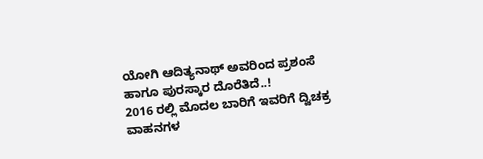ಯೋಗಿ ಆದಿತ್ಯನಾಥ್ ಅವರಿಂದ ಪ್ರಶಂಸೆ ಹಾಗೂ ಪುರಸ್ಕಾರ ದೊರೆತಿದೆ..!
2016 ರಲ್ಲಿ ಮೊದಲ ಬಾರಿಗೆ ಇವರಿಗೆ ದ್ವಿಚಕ್ರ ವಾಹನಗಳ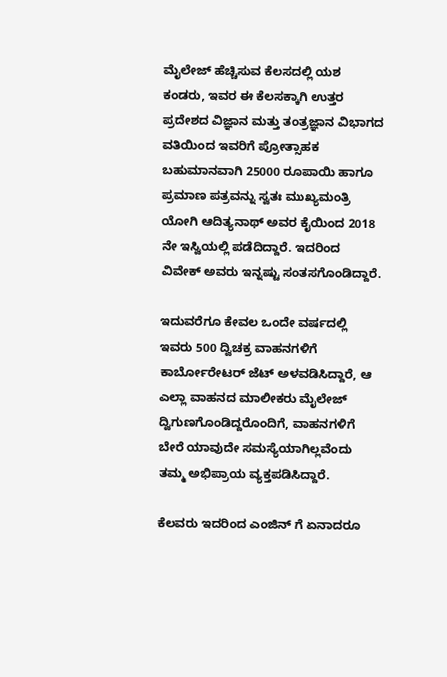ಮೈಲೇಜ್ ಹೆಚ್ಚಿಸುವ ಕೆಲಸದಲ್ಲಿ ಯಶ ಕಂಡರು, ಇವರ ಈ ಕೆಲಸಕ್ಕಾಗಿ ಉತ್ತರ ಪ್ರದೇಶದ ವಿಜ್ಞಾನ ಮತ್ತು ತಂತ್ರಜ್ಞಾನ ವಿಭಾಗದ ವತಿಯಿಂದ ಇವರಿಗೆ ಪ್ರೋತ್ಸಾಹಕ ಬಹುಮಾನವಾಗಿ 25000 ರೂಪಾಯಿ ಹಾಗೂ ಪ್ರಮಾಣ ಪತ್ರವನ್ನು ಸ್ವತಃ ಮುಖ್ಯಮಂತ್ರಿ ಯೋಗಿ ಆದಿತ್ಯನಾಥ್ ಅವರ ಕೈಯಿಂದ 2018 ನೇ ಇಸ್ವಿಯಲ್ಲಿ ಪಡೆದಿದ್ದಾರೆ. ಇದರಿಂದ ವಿವೇಕ್ ಅವರು ಇನ್ನಷ್ಟು ಸಂತಸಗೊಂಡಿದ್ದಾರೆ.

ಇದುವರೆಗೂ ಕೇವಲ ಒಂದೇ ವರ್ಷದಲ್ಲಿ ಇವರು 500 ದ್ವಿಚಕ್ರ ವಾಹನಗಳಿಗೆ ಕಾರ್ಬೋರೇಟರ್ ಜೆಟ್ ಅಳವಡಿಸಿದ್ದಾರೆ, ಆ ಎಲ್ಲಾ ವಾಹನದ ಮಾಲೀಕರು ಮೈಲೇಜ್ ದ್ವಿಗುಣಗೊಂಡಿದ್ದರೊಂದಿಗೆ, ವಾಹನಗಳಿಗೆ ಬೇರೆ ಯಾವುದೇ ಸಮಸ್ಯೆಯಾಗಿಲ್ಲವೆಂದು ತಮ್ಮ ಅಭಿಪ್ರಾಯ ವ್ಯಕ್ತಪಡಿಸಿದ್ದಾರೆ.

ಕೆಲವರು ಇದರಿಂದ ಎಂಜಿನ್ ಗೆ ಏನಾದರೂ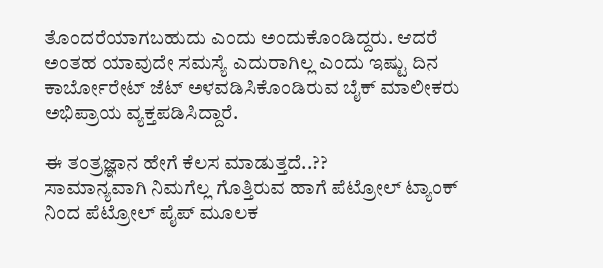ತೊಂದರೆಯಾಗಬಹುದು ಎಂದು ಅಂದುಕೊಂಡಿದ್ದರು. ಆದರೆ ಅಂತಹ ಯಾವುದೇ ಸಮಸ್ಯೆ ಎದುರಾಗಿಲ್ಲ ಎಂದು ಇಷ್ಟು ದಿನ ಕಾರ್ಬೋರೇಟ್ ಜೆಟ್ ಅಳವಡಿಸಿಕೊಂಡಿರುವ ಬೈಕ್ ಮಾಲೀಕರು ಅಭಿಪ್ರಾಯ ವ್ಯಕ್ತಪಡಿಸಿದ್ದಾರೆ.

ಈ ತಂತ್ರಜ್ಞಾನ ಹೇಗೆ ಕೆಲಸ ಮಾಡುತ್ತದೆ..??
ಸಾಮಾನ್ಯವಾಗಿ ನಿಮಗೆಲ್ಲ ಗೊತ್ತಿರುವ ಹಾಗೆ ಪೆಟ್ರೋಲ್ ಟ್ಯಾಂಕ್ ನಿಂದ ಪೆಟ್ರೋಲ್ ಪೈಪ್ ಮೂಲಕ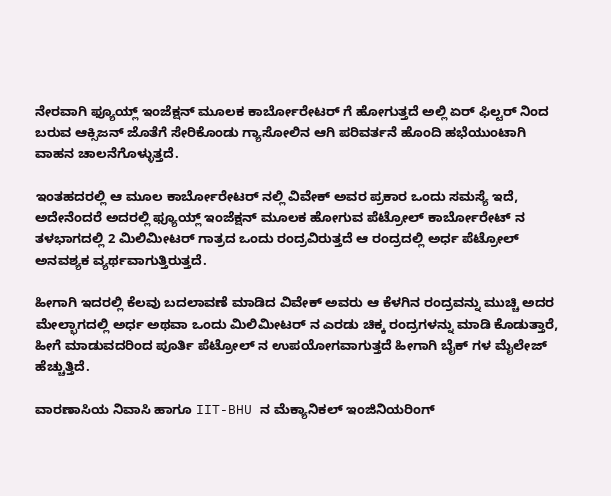ನೇರವಾಗಿ ಫ್ಯೂಯ್ಲ್ ಇಂಜೆಕ್ಷನ್ ಮೂಲಕ ಕಾರ್ಬೋರೇಟರ್ ಗೆ ಹೋಗುತ್ತದೆ ಅಲ್ಲಿ ಏರ್ ಫಿಲ್ಟರ್ ನಿಂದ ಬರುವ ಆಕ್ಸಿಜನ್ ಜೊತೆಗೆ ಸೇರಿಕೊಂಡು ಗ್ಯಾಸೋಲಿನ ಆಗಿ ಪರಿವರ್ತನೆ ಹೊಂದಿ ಹಭೆಯುಂಟಾಗಿ ವಾಹನ ಚಾಲನೆಗೊಳ್ಳುತ್ತದೆ.

ಇಂತಹದರಲ್ಲಿ ಆ ಮೂಲ ಕಾರ್ಬೋರೇಟರ್ ನಲ್ಲಿ ವಿವೇಕ್ ಅವರ ಪ್ರಕಾರ ಒಂದು ಸಮಸ್ಯೆ ಇದೆ, ಅದೇನೆಂದರೆ ಅದರಲ್ಲಿ ಫ್ಯೂಯ್ಲ್ ಇಂಜೆಕ್ಷನ್ ಮೂಲಕ ಹೋಗುವ ಪೆಟ್ರೋಲ್ ಕಾರ್ಬೋರೇಟ್ ನ ತಳಭಾಗದಲ್ಲಿ 2 ಮಿಲಿಮೀಟರ್ ಗಾತ್ರದ ಒಂದು ರಂದ್ರವಿರುತ್ತದೆ ಆ ರಂದ್ರದಲ್ಲಿ ಅರ್ಧ ಪೆಟ್ರೋಲ್ ಅನವಶ್ಯಕ ವ್ಯರ್ಥವಾಗುತ್ತಿರುತ್ತದೆ.

ಹೀಗಾಗಿ ಇದರಲ್ಲಿ ಕೆಲವು ಬದಲಾವಣೆ ಮಾಡಿದ ವಿವೇಕ್ ಅವರು ಆ ಕೆಳಗಿನ ರಂದ್ರವನ್ನು ಮುಚ್ಚಿ ಅದರ ಮೇಲ್ಭಾಗದಲ್ಲಿ ಅರ್ಧ ಅಥವಾ ಒಂದು ಮಿಲಿಮೀಟರ್ ನ ಎರಡು ಚಿಕ್ಕ ರಂದ್ರಗಳನ್ನು ಮಾಡಿ ಕೊಡುತ್ತಾರೆ, ಹೀಗೆ ಮಾಡುವದರಿಂದ ಪೂರ್ತಿ ಪೆಟ್ರೋಲ್ ನ ಉಪಯೋಗವಾಗುತ್ತದೆ ಹೀಗಾಗಿ ಬೈಕ್ ಗಳ ಮೈಲೇಜ್ ಹೆಚ್ಚುತ್ತಿದೆ.

ವಾರಣಾಸಿಯ ನಿವಾಸಿ ಹಾಗೂ IIT-BHU ನ ಮೆಕ್ಯಾನಿಕಲ್ ಇಂಜಿನಿಯರಿಂಗ್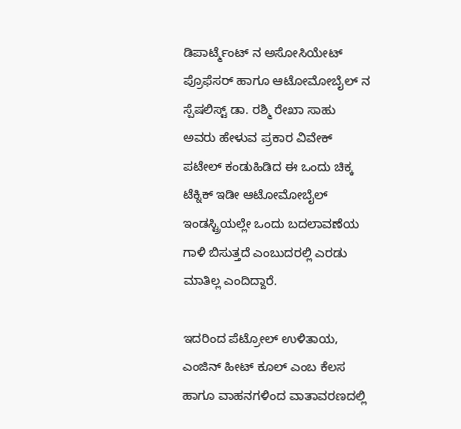ಡಿಪಾರ್ಟ್ಮೆಂಟ್ ನ ಅಸೋಸಿಯೇಟ್ ಪ್ರೊಫೆಸರ್ ಹಾಗೂ ಆಟೋಮೋಬೈಲ್ ನ ಸ್ಪೆಷಲಿಸ್ಟ್ ಡಾ. ರಶ್ಮಿ ರೇಖಾ ಸಾಹು ಅವರು ಹೇಳುವ ಪ್ರಕಾರ ವಿವೇಕ್ ಪಟೇಲ್ ಕಂಡುಹಿಡಿದ ಈ ಒಂದು ಚಿಕ್ಕ ಟೆಕ್ನಿಕ್ ಇಡೀ ಆಟೋಮೋಬೈಲ್ ಇಂಡಸ್ಟ್ರಿಯಲ್ಲೇ ಒಂದು ಬದಲಾವಣೆಯ ಗಾಳಿ ಬಿಸುತ್ತದೆ ಎಂಬುದರಲ್ಲಿ ಎರಡು ಮಾತಿಲ್ಲ ಎಂದಿದ್ದಾರೆ.

ಇದರಿಂದ ಪೆಟ್ರೋಲ್ ಉಳಿತಾಯ, ಎಂಜಿನ್ ಹೀಟ್ ಕೂಲ್ ಎಂಬ ಕೆಲಸ ಹಾಗೂ ವಾಹನಗಳಿಂದ ವಾತಾವರಣದಲ್ಲಿ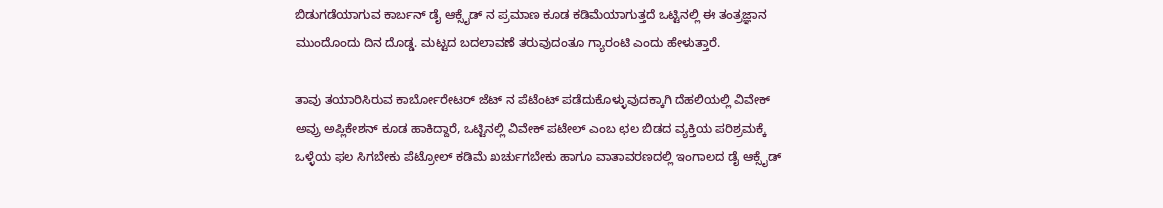ಬಿಡುಗಡೆಯಾಗುವ ಕಾರ್ಬನ್ ಡೈ ಆಕ್ಸೈಡ್ ನ ಪ್ರಮಾಣ ಕೂಡ ಕಡಿಮೆಯಾಗುತ್ತದೆ ಒಟ್ಟಿನಲ್ಲಿ ಈ ತಂತ್ರಜ್ಞಾನ ಮುಂದೊಂದು ದಿನ ದೊಡ್ಡ. ಮಟ್ಟದ ಬದಲಾವಣೆ ತರುವುದಂತೂ ಗ್ಯಾರಂಟಿ ಎಂದು ಹೇಳುತ್ತಾರೆ.

ತಾವು ತಯಾರಿಸಿರುವ ಕಾರ್ಬೋರೇಟರ್ ಜೆಟ್ ನ ಪೆಟೆಂಟ್ ಪಡೆದುಕೊಳ್ಳುವುದಕ್ಕಾಗಿ ದೆಹಲಿಯಲ್ಲಿ ವಿವೇಕ್ ಅವ್ರು ಅಪ್ಲಿಕೇಶನ್ ಕೂಡ ಹಾಕಿದ್ದಾರೆ, ಒಟ್ಟಿನಲ್ಲಿ ವಿವೇಕ್ ಪಟೇಲ್ ಎಂಬ ಛಲ ಬಿಡದ ವ್ಯಕ್ತಿಯ ಪರಿಶ್ರಮಕ್ಕೆ ಒಳ್ಳೆಯ ಫಲ ಸಿಗಬೇಕು ಪೆಟ್ರೋಲ್ ಕಡಿಮೆ ಖರ್ಚುಗಬೇಕು ಹಾಗೂ ವಾತಾವರಣದಲ್ಲಿ ಇಂಗಾಲದ ಡೈ ಆಕ್ಸೈಡ್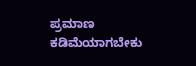ಪ್ರಮಾಣ ಕಡಿಮೆಯಾಗಬೇಕು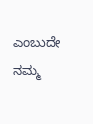ಎಂಬುದೇ ನಮ್ಮ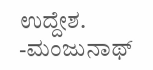ಉದ್ದೇಶ.
-ಮಂಜುನಾಥ್